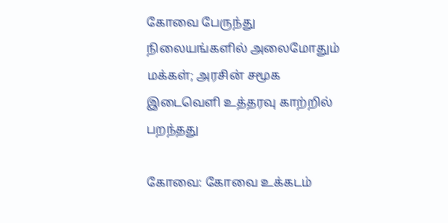கோவை பேருந்து நிலையங்களில் அலைமோதும் மக்கள்; அரசின் சமூக இடைவெளி உத்தரவு காற்றில் பறந்தது

கோவை: கோவை உக்கடம்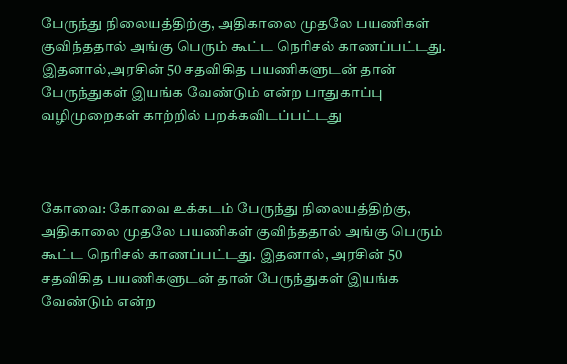பேருந்து நிலையத்திற்கு, அதிகாலை முதலே பயணிகள் குவிந்ததால் அங்கு பெரும் கூட்ட நெரிசல் காணப்பட்டது. இதனால்,அரசின் 50 சதவிகித பயணிகளுடன் தான் பேருந்துகள் இயங்க வேண்டும் என்ற பாதுகாப்பு வழிமுறைகள் காற்றில் பறக்கவிடப்பட்டது



கோவை: கோவை உக்கடம் பேருந்து நிலையத்திற்கு, அதிகாலை முதலே பயணிகள் குவிந்ததால் அங்கு பெரும் கூட்ட நெரிசல் காணப்பட்டது. இதனால், அரசின் 50 சதவிகித பயணிகளுடன் தான் பேருந்துகள் இயங்க வேண்டும் என்ற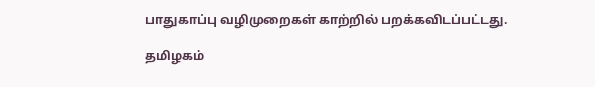பாதுகாப்பு வழிமுறைகள் காற்றில் பறக்கவிடப்பட்டது.

தமிழகம்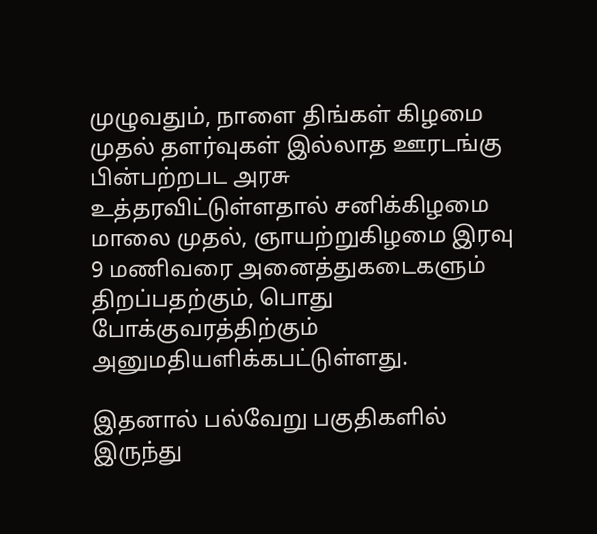முழுவதும், நாளை திங்கள் கிழமை முதல் தளர்வுகள் இல்லாத ஊரடங்கு பின்பற்றபட அரசு உத்தரவிட்டுள்ளதால் சனிக்கிழமை மாலை முதல், ஞாயற்றுகிழமை இரவு 9 மணிவரை அனைத்துகடைகளும் திறப்பதற்கும், பொது போக்குவரத்திற்கும் அனுமதியளிக்கபட்டுள்ளது.

இதனால் பல்வேறு பகுதிகளில் இருந்து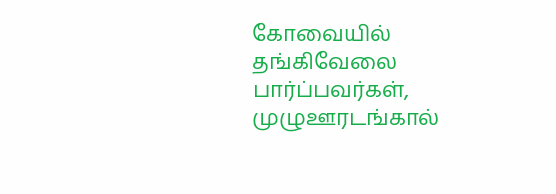கோவையில் தங்கிவேலை பார்ப்பவர்கள், முழுஊரடங்கால்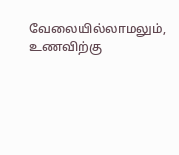வேலையில்லாமலும், உணவிற்கு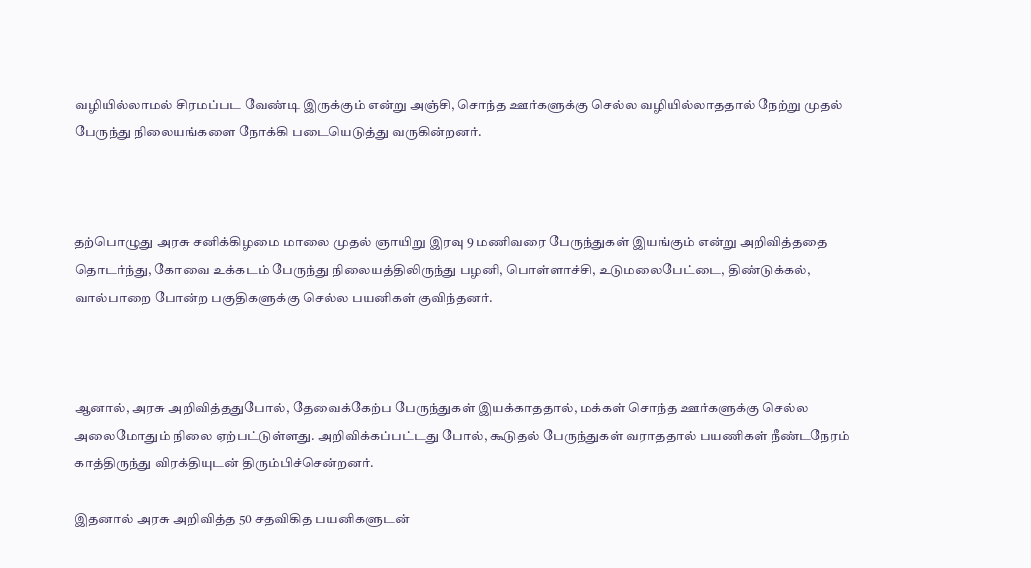வழியில்லாமல் சிரமப்பட வேண்டி இருக்கும் என்று அஞ்சி, சொந்த ஊர்களுக்கு செல்ல வழியில்லாததால் நேற்று முதல் பேருந்து நிலையங்களை நோக்கி படையெடுத்து வருகின்றனர்.



தற்பொழுது அரசு சனிக்கிழமை மாலை முதல் ஞாயிறு இரவு 9 மணிவரை பேருந்துகள் இயங்கும் என்று அறிவித்ததை தொடர்ந்து, கோவை உக்கடம் பேருந்து நிலையத்திலிருந்து பழனி, பொள்ளாச்சி, உடுமலைபேட்டை, திண்டுக்கல், வால்பாறை போன்ற பகுதிகளுக்கு செல்ல பயனிகள் குவிந்தனர்.



ஆனால், அரசு அறிவித்ததுபோல், தேவைக்கேற்ப பேருந்துகள் இயக்காததால், மக்கள் சொந்த ஊர்களுக்கு செல்ல அலைமோதும் நிலை ஏற்பட்டுள்ளது. அறிவிக்கப்பட்டது போல், கூடுதல் பேருந்துகள் வராததால் பயணிகள் நீண்டநேரம் காத்திருந்து விரக்தியுடன் திரும்பிச்சென்றனர்.

இதனால் அரசு அறிவித்த 50 சதவிகித பயனிகளுடன்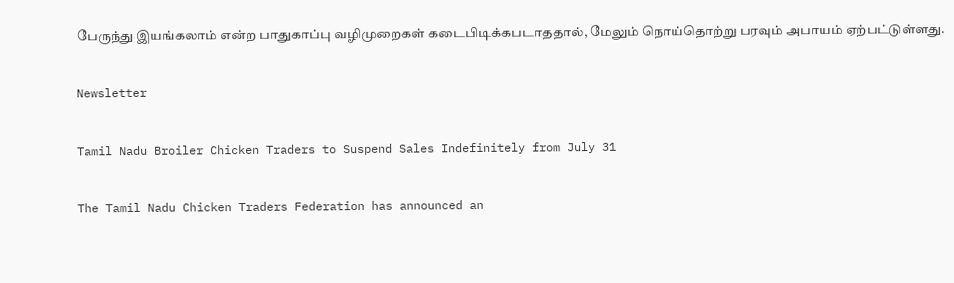பேருந்து இயங்கலாம் என்ற பாதுகாப்பு வழிமுறைகள் கடைபிடிக்கபடாததால், மேலும் நொய்தொற்று பரவும் அபாயம் ஏற்பட்டுள்ளது.

Newsletter

Tamil Nadu Broiler Chicken Traders to Suspend Sales Indefinitely from July 31

The Tamil Nadu Chicken Traders Federation has announced an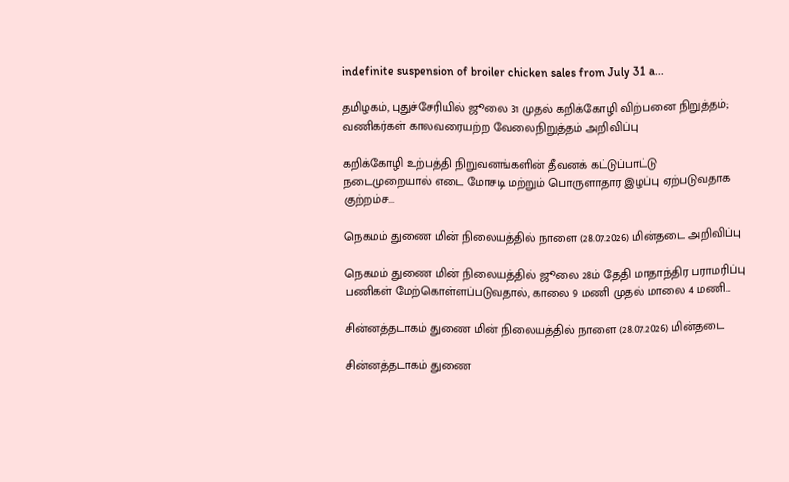indefinite suspension of broiler chicken sales from July 31 a...

தமிழகம், புதுச்சேரியில் ஜூலை 31 முதல் கறிக்கோழி விற்பனை நிறுத்தம்; வணிகர்கள் காலவரையற்ற வேலைநிறுத்தம் அறிவிப்பு

கறிக்கோழி உற்பத்தி நிறுவனங்களின் தீவனக் கட்டுப்பாட்டு நடைமுறையால் எடை மோசடி மற்றும் பொருளாதார இழப்பு ஏற்படுவதாக குற்றம்ச...

நெகமம் துணை மின் நிலையத்தில் நாளை (28.07.2026) மின்தடை அறிவிப்பு

நெகமம் துணை மின் நிலையத்தில் ஜூலை 28ம் தேதி மாதாந்திர பராமரிப்பு பணிகள் மேற்கொள்ளப்படுவதால், காலை 9 மணி முதல் மாலை 4 மணி...

சின்னத்தடாகம் துணை மின் நிலையத்தில் நாளை (28.07.2026) மின்தடை

சின்னத்தடாகம் துணை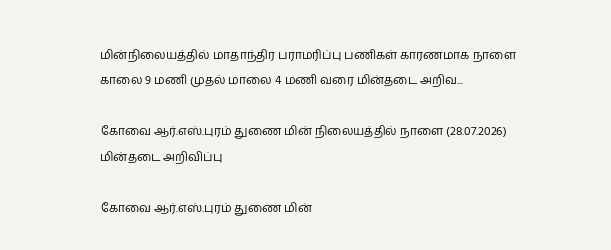மின்நிலையத்தில் மாதாந்திர பராமரிப்பு பணிகள் காரணமாக நாளை காலை 9 மணி முதல் மாலை 4 மணி வரை மின்தடை அறிவ...

கோவை ஆர்.எஸ்.புரம் துணை மின் நிலையத்தில் நாளை (28.07.2026) மின்தடை அறிவிப்பு

கோவை ஆர்.எஸ்.புரம் துணை மின்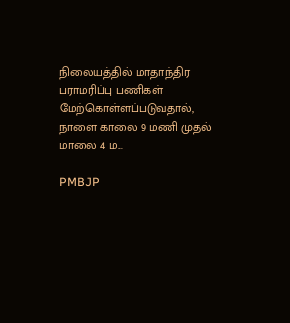நிலையத்தில் மாதாந்திர பராமரிப்பு பணிகள் மேற்கொள்ளப்படுவதால், நாளை காலை 9 மணி முதல் மாலை 4 ம...

PMBJP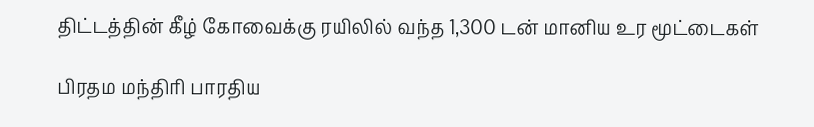திட்டத்தின் கீழ் கோவைக்கு ரயிலில் வந்த 1,300 டன் மானிய உர மூட்டைகள்

பிரதம மந்திரி பாரதிய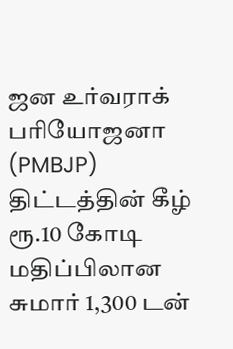ஜன உர்வராக் பரியோஜனா (PMBJP) திட்டத்தின் கீழ் ரூ.10 கோடி மதிப்பிலான சுமார் 1,300 டன்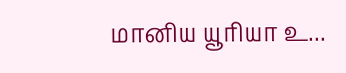மானிய யூரியா உ...